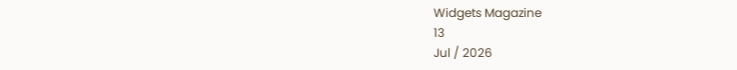Widgets Magazine
13
Jul / 2026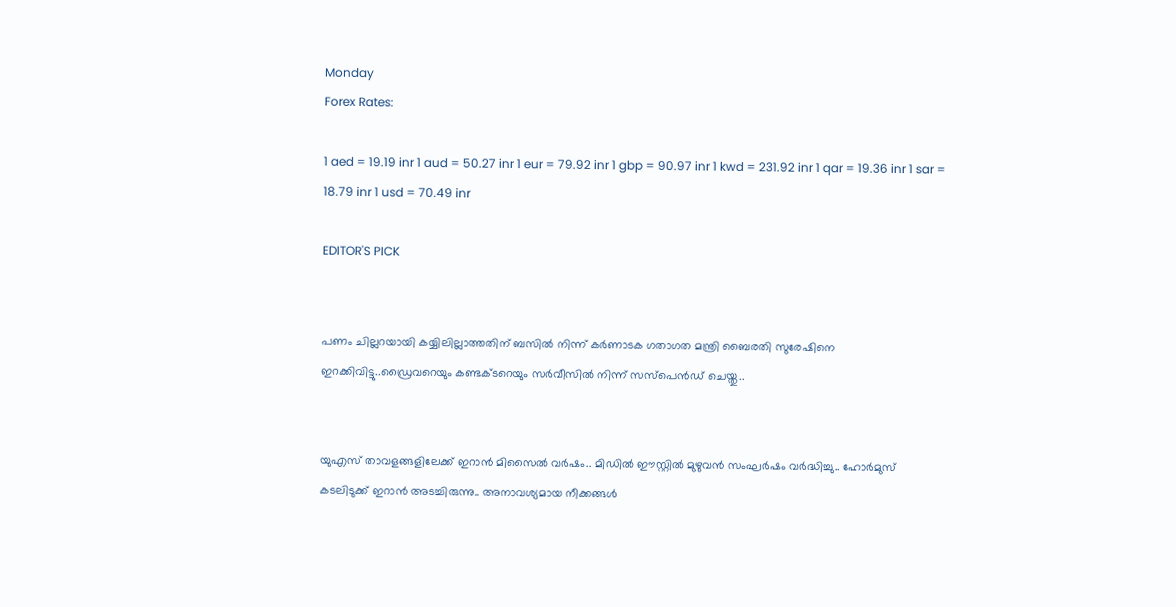Monday
Forex Rates:

1 aed = 19.19 inr 1 aud = 50.27 inr 1 eur = 79.92 inr 1 gbp = 90.97 inr 1 kwd = 231.92 inr 1 qar = 19.36 inr 1 sar = 18.79 inr 1 usd = 70.49 inr

EDITOR'S PICK


പണം ചില്ലറയായി കയ്യിലില്ലാത്തതിന് ബസിൽ നിന്ന് കര്‍ണാടക ഗതാഗത മന്ത്രി ബൈരതി സുരേഷിനെ ഇറക്കിവിട്ടു..ഡ്രൈവറെയും കണ്ടക്ടറെയും സര്‍വീസില്‍ നിന്ന് സസ്‌പെന്‍ഡ് ചെയ്തു..


യുഎസ് താവളങ്ങളിലേക്ക് ഇറാൻ മിസൈൽ വർഷം.. മിഡിൽ ഈസ്റ്റിൽ മുഴുവൻ സംഘർഷം വർദ്ധിച്ചു.. ഹോർമുസ് കടലിടുക്ക് ഇറാൻ അടച്ചിരുന്നു.. അനാവശ്യമായ നീക്കങ്ങൾ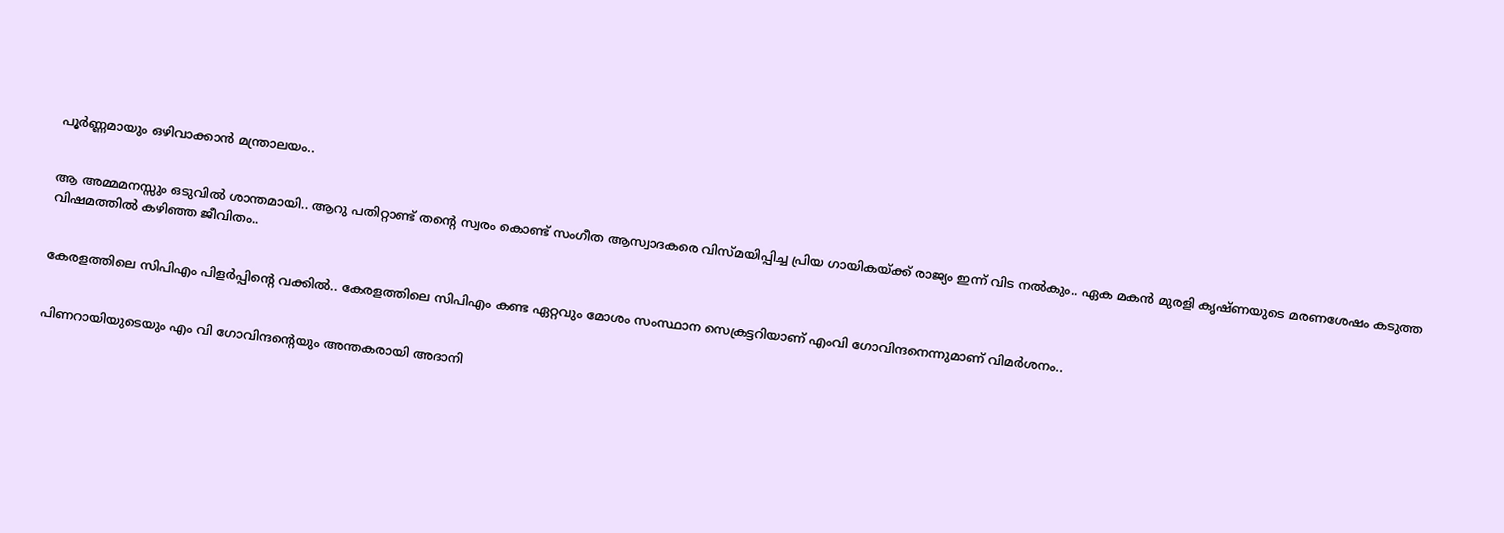പൂർണ്ണമായും ഒഴിവാക്കാൻ മന്ത്രാലയം..


ആ അമ്മമനസ്സും ഒടുവിൽ ശാന്തമായി.. ആറു പതിറ്റാണ്ട് തന്റെ സ്വരം കൊണ്ട് സംഗീത ആസ്വാദകരെ വിസ്മയിപ്പിച്ച പ്രിയ ഗായികയ്ക്ക് രാജ്യം ഇന്ന് വിട നൽകും.. ഏക മകൻ മുരളി കൃഷ്ണയുടെ മരണശേഷം കടുത്ത വിഷമത്തിൽ കഴിഞ്ഞ ജീവിതം..


കേരളത്തിലെ സിപിഎം പിളര്‍പ്പിന്റെ വക്കില്‍.. കേരളത്തിലെ സിപിഎം കണ്ട ഏറ്റവും മോശം സംസ്ഥാന സെക്രട്ടറിയാണ് എംവി ഗോവിന്ദനെന്നുമാണ് വിമര്‍ശനം..


പിണറായിയുടെയും എം വി ഗോവിന്ദന്റെയും അന്തകരായി അദാനി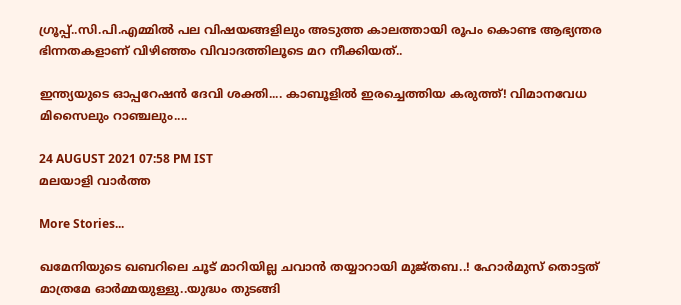ഗ്രൂപ്പ്..സി.പി.എമ്മിൽ പല വിഷയങ്ങളിലും അടുത്ത കാലത്തായി രൂപം കൊണ്ട ആഭ്യന്തര ഭിന്നതകളാണ് വിഴിഞ്ഞം വിവാദത്തിലൂടെ മറ നീക്കിയത്..

ഇന്ത്യയുടെ ഓപ്പറേഷൻ ദേവി ശക്തി.... കാബൂളിൽ ഇരച്ചെത്തിയ കരുത്ത്! വിമാനവേധ മിസൈലും റാഞ്ചലും....

24 AUGUST 2021 07:58 PM IST
മലയാളി വാര്‍ത്ത

More Stories...

ഖമേനിയുടെ ഖബറിലെ ചൂട് മാറിയില്ല ചവാൻ തയ്യാറായി മുജ്തബ..! ഹോര്‍മുസ് തൊട്ടത് മാത്രമേ ഓർമ്മയുള്ളു..യുദ്ധം തുടങ്ങി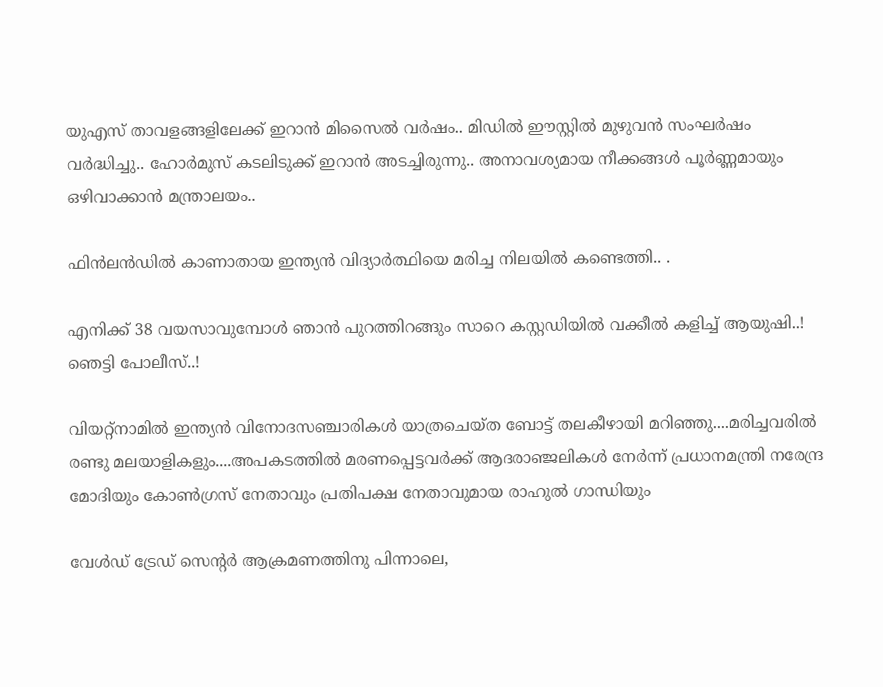യുഎസ് താവളങ്ങളിലേക്ക് ഇറാൻ മിസൈൽ വർഷം.. മിഡിൽ ഈസ്റ്റിൽ മുഴുവൻ സംഘർഷം വർദ്ധിച്ചു.. ഹോർമുസ് കടലിടുക്ക് ഇറാൻ അടച്ചിരുന്നു.. അനാവശ്യമായ നീക്കങ്ങൾ പൂർണ്ണമായും ഒഴിവാക്കാൻ മന്ത്രാലയം..

ഫിൻലൻഡിൽ കാണാതായ ഇന്ത്യൻ വിദ്യാർത്ഥിയെ മരിച്ച നിലയിൽ കണ്ടെത്തി.. .

എനിക്ക് 38 വയസാവുമ്പോൾ ഞാൻ പുറത്തിറങ്ങും സാറെ കസ്റ്റഡിയിൽ വക്കീൽ കളിച്ച് ആയുഷി..! ഞെട്ടി പോലീസ്..!

വിയറ്റ്‌നാമിൽ ഇന്ത്യൻ വിനോദസഞ്ചാരികൾ യാത്രചെയ്ത ബോട്ട് തലകീഴായി മറിഞ്ഞു....മരിച്ചവരിൽ രണ്ടു മലയാളികളും....അപകടത്തിൽ മരണപ്പെട്ടവർക്ക് ആദരാഞ്ജലികൾ നേർന്ന് പ്രധാനമന്ത്രി നരേന്ദ്ര മോദിയും കോൺഗ്രസ് നേതാവും പ്രതിപക്ഷ നേതാവുമായ രാഹുൽ ഗാന്ധിയും

വേൾഡ് ട്രേഡ് സെന്റർ ആക്രമണത്തിനു പിന്നാലെ,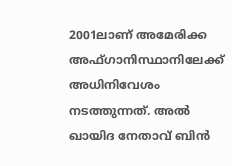2001ലാണ് അമേരിക്ക അഫ്ഗാനിസ്ഥാനിലേക്ക് അധിനിവേശം നടത്തുന്നത്. അൽ ഖായിദ നേതാവ് ബിൻ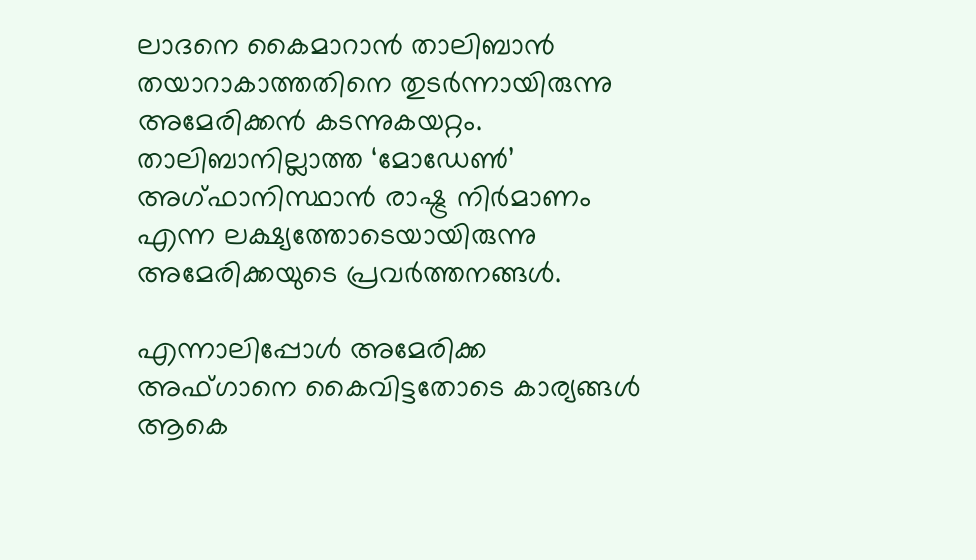ലാദനെ കൈമാറാൻ താലിബാൻ തയാറാകാത്തതിനെ തുടർന്നായിരുന്നു അമേരിക്കൻ കടന്നുകയറ്റം. താലിബാനില്ലാത്ത ‘മോഡേൺ’ അഗ്ഫാനിസ്ഥാൻ രാഷ്ട്ര നിർമാണം എന്ന ലക്ഷ്യത്തോടെയായിരുന്നു അമേരിക്കയുടെ പ്രവർത്തനങ്ങൾ.

എന്നാലിപ്പോൾ അമേരിക്ക അഫ്ഗാനെ കൈവിട്ടതോടെ കാര്യങ്ങൾ ആകെ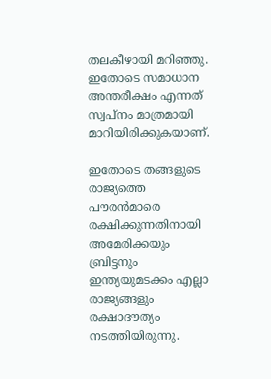തലകീഴായി മറിഞ്ഞു. ഇതോടെ സമാധാന അന്തരീക്ഷം എന്നത് സ്വപ്നം മാത്രമായി മാറിയിരിക്കുകയാണ്.

ഇതോടെ തങ്ങളുടെ രാജ്യത്തെ പൗരൻമാരെ രക്ഷിക്കുന്നതിനായി അമേരിക്കയും ബ്രിട്ടനും ഇന്ത്യയുമടക്കം എല്ലാ രാജ്യങ്ങളും രക്ഷാദൗത്യം നടത്തിയിരുന്നു.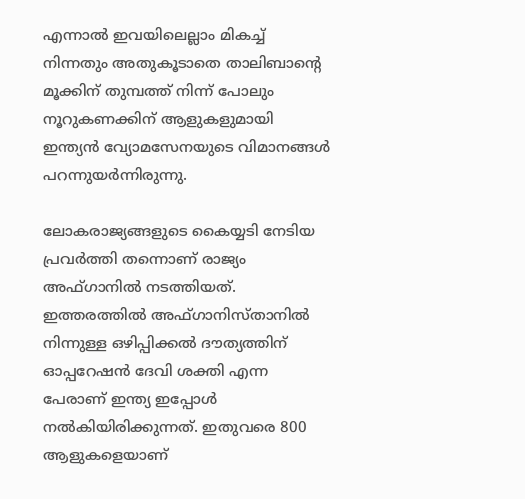എന്നാൽ ഇവയിലെല്ലാം മികച്ച് നിന്നതും അതുകൂടാതെ താലിബാന്റെ മൂക്കിന് തുമ്പത്ത് നിന്ന് പോലും നൂറുകണക്കിന് ആളുകളുമായി ഇന്ത്യൻ വ്യോമസേനയുടെ വിമാനങ്ങൾ പറന്നുയർന്നിരുന്നു.

ലോകരാജ്യങ്ങളുടെ കൈയ്യടി നേടിയ പ്രവർത്തി തന്നൊണ് രാജ്യം അഫ്ഗാനിൽ നടത്തിയത്. ഇത്തരത്തിൽ അഫ്ഗാനിസ്താനിൽ നിന്നുള്ള ഒഴിപ്പിക്കൽ ദൗത്യത്തിന് ഓപ്പറേഷൻ ദേവി ശക്തി എന്ന പേരാണ് ഇന്ത്യ ഇപ്പോൾ നൽകിയിരിക്കുന്നത്. ഇതുവരെ 800 ആളുകളെയാണ്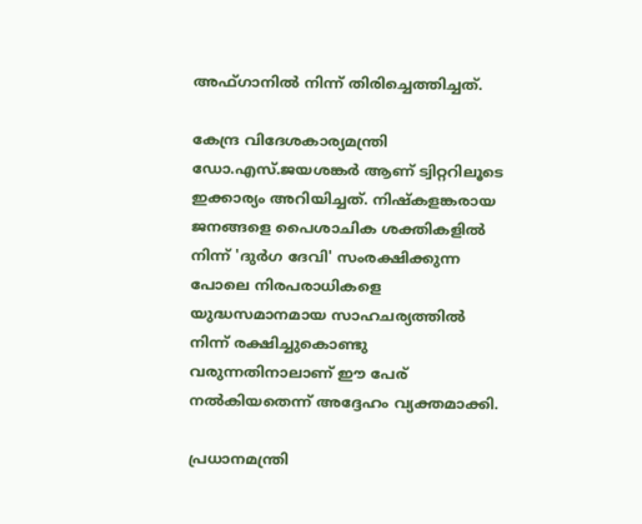അഫ്ഗാനിൽ നിന്ന് തിരിച്ചെത്തിച്ചത്.

കേന്ദ്ര വിദേശകാര്യമന്ത്രി ഡോ.എസ്.ജയശങ്കർ ആണ് ട്വിറ്ററിലൂടെ ഇക്കാര്യം അറിയിച്ചത്. നിഷ്‌കളങ്കരായ ജനങ്ങളെ പൈശാചിക ശക്തികളിൽ നിന്ന് 'ദുർഗ ദേവി' സംരക്ഷിക്കുന്ന പോലെ നിരപരാധികളെ യുദ്ധസമാനമായ സാഹചര്യത്തിൽ നിന്ന് രക്ഷിച്ചുകൊണ്ടു വരുന്നതിനാലാണ് ഈ പേര് നൽകിയതെന്ന് അദ്ദേഹം വ്യക്തമാക്കി.

പ്രധാനമന്ത്രി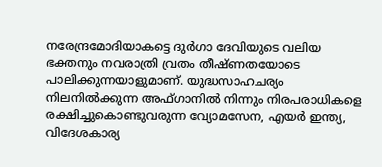നരേന്ദ്രമോദിയാകട്ടെ ദുർഗാ ദേവിയുടെ വലിയ ഭക്തനും നവരാത്രി വ്രതം തീഷ്ണതയോടെ പാലിക്കുന്നയാളുമാണ്. യുദ്ധസാഹചര്യം നിലനിൽക്കുന്ന അഫ്ഗാനിൽ നിന്നും നിരപരാധികളെ രക്ഷിച്ചുകൊണ്ടുവരുന്ന വ്യോമസേന, എയർ ഇന്ത്യ, വിദേശകാര്യ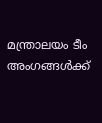മന്ത്രാലയം ടീം അംഗങ്ങൾക്ക്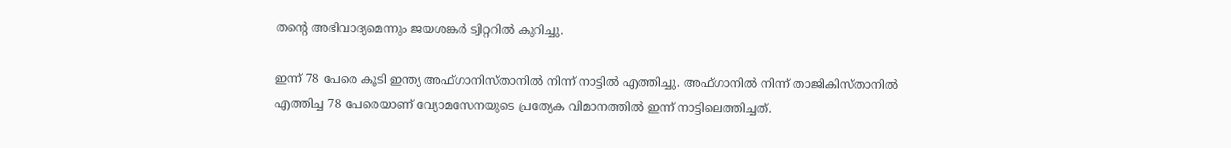തന്റെ അഭിവാദ്യമെന്നും ജയശങ്കർ ട്വിറ്ററിൽ കുറിച്ചു.

ഇന്ന് 78 പേരെ കൂടി ഇന്ത്യ അഫ്ഗാനിസ്താനിൽ നിന്ന് നാട്ടിൽ എത്തിച്ചു. അഫ്ഗാനിൽ നിന്ന് താജികിസ്താനിൽ എത്തിച്ച 78 പേരെയാണ് വ്യോമസേനയുടെ പ്രത്യേക വിമാനത്തിൽ ഇന്ന് നാട്ടിലെത്തിച്ചത്.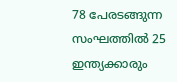78 പേരടങ്ങുന്ന സംഘത്തിൽ 25 ഇന്ത്യക്കാരും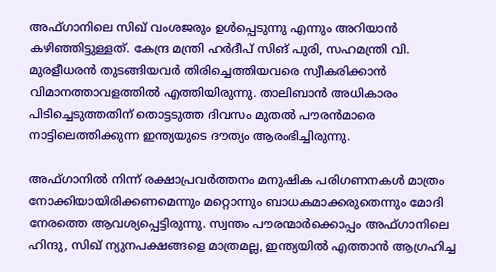അഫ്ഗാനിലെ സിഖ് വംശജരും ഉൾപ്പെടുന്നു എന്നും അറിയാൻ കഴി‍ഞ്ഞിട്ടുള്ളത്. കേന്ദ്ര മന്ത്രി ഹർദീപ് സിങ് പുരി, സഹമന്ത്രി വി. മുരളീധരൻ തുടങ്ങിയവർ തിരിച്ചെത്തിയവരെ സ്വീകരിക്കാൻ വിമാനത്താവളത്തിൽ എത്തിയിരുന്നു. താലിബാൻ അധികാരം പിടിച്ചെടുത്തതിന് തൊട്ടടുത്ത ദിവസം മുതൽ പൗരൻമാരെ നാട്ടിലെത്തിക്കുന്ന ഇന്ത്യയുടെ ദൗത്യം ആരംഭിച്ചിരുന്നു.

അഫ്ഗാനിൽ നിന്ന് രക്ഷാപ്രവർത്തനം മനുഷിക പരിഗണനകൾ മാത്രം നോക്കിയായിരിക്കണമെന്നും മറ്റൊന്നും ബാധകമാക്കരുതെന്നും മോദി നേരത്തെ ആവശ്യപ്പെട്ടിരുന്നു. സ്വന്തം പൗരന്മാർക്കൊപ്പം അഫ്ഗാനിലെ ഹിന്ദു, സിഖ് ന്യുനപക്ഷങ്ങളെ മാത്രമല്ല, ഇന്ത്യയിൽ എത്താൻ ആഗ്രഹിച്ച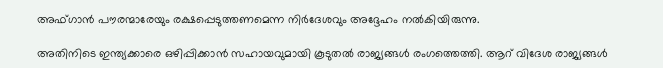അഫ്ഗാൻ പൗരന്മാരേയും രക്ഷപ്പെടുത്തണമെന്ന നിർദേശവും അദ്ദേഹം നൽകിയിരുന്നു.

അതിനിടെ ഇന്ത്യക്കാരെ ഒഴിപ്പിക്കാൻ സഹായവുമായി കൂടുതൽ രാജ്യങ്ങൾ രംഗത്തെത്തി. ആറ് വിദേശ രാജ്യങ്ങൾ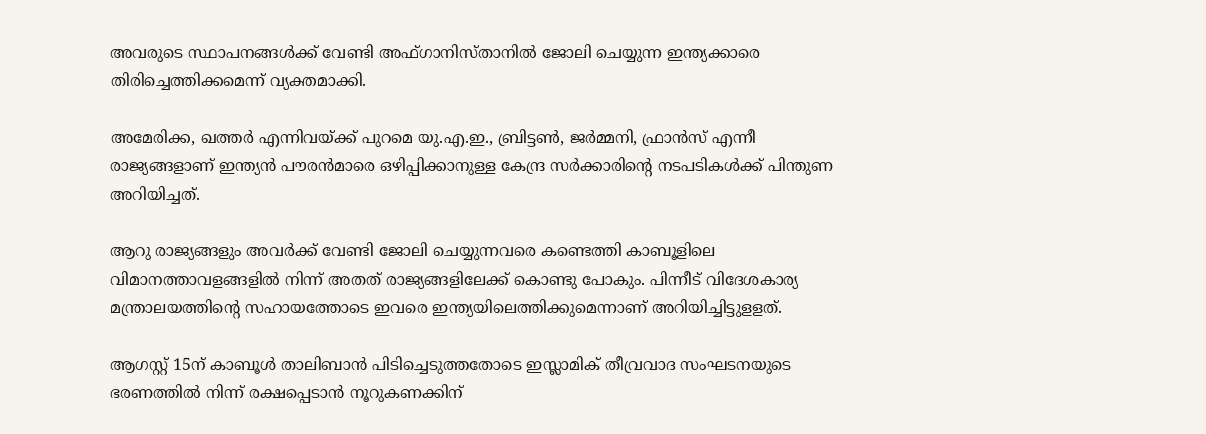അവരുടെ സ്ഥാപനങ്ങൾക്ക് വേണ്ടി അഫ്ഗാനിസ്താനിൽ ജോലി ചെയ്യുന്ന ഇന്ത്യക്കാരെ തിരിച്ചെത്തിക്കമെന്ന് വ്യക്തമാക്കി.

അമേരിക്ക, ഖത്തർ എന്നിവയ്ക്ക് പുറമെ യു.എ.ഇ., ബ്രിട്ടൺ, ജർമ്മനി, ഫ്രാൻസ് എന്നീ രാജ്യങ്ങളാണ് ഇന്ത്യൻ പൗരൻമാരെ ഒഴിപ്പിക്കാനുള്ള കേന്ദ്ര സർക്കാരിന്റെ നടപടികൾക്ക് പിന്തുണ അറിയിച്ചത്.

ആറു രാജ്യങ്ങളും അവർക്ക് വേണ്ടി ജോലി ചെയ്യുന്നവരെ കണ്ടെത്തി കാബൂളിലെ വിമാനത്താവളങ്ങളിൽ നിന്ന് അതത് രാജ്യങ്ങളിലേക്ക് കൊണ്ടു പോകും. പിന്നീട് വിദേശകാര്യ മന്ത്രാലയത്തിന്റെ സഹായത്തോടെ ഇവരെ ഇന്ത്യയിലെത്തിക്കുമെന്നാണ് അറിയിച്ചിട്ടുളളത്.

ആഗസ്റ്റ് 15ന് കാബൂൾ താലിബാൻ പിടിച്ചെടുത്തതോടെ ഇസ്ലാമിക് തീവ്രവാദ സംഘടനയുടെ ഭരണത്തിൽ നിന്ന് രക്ഷപ്പെടാൻ നൂറുകണക്കിന്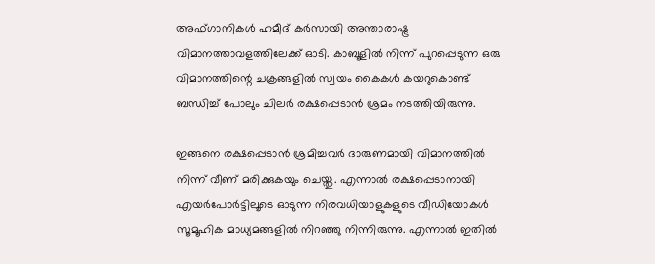അഫ്ഗാനികൾ ഹമീദ് കർസായി അന്താരാഷ്ട്ര വിമാനത്താവളത്തിലേക്ക് ഓടി. കാബൂളിൽ നിന്ന് പുറപ്പെടുന്ന ഒരു വിമാനത്തിന്റെ ചക്രങ്ങളിൽ സ്വയം കൈകൾ കയറുകൊണ്ട് ബന്ധിച്ച് പോലും ചിലർ രക്ഷപ്പെടാൻ ശ്രമം നടത്തിയിരുന്നു.

ഇങ്ങനെ രക്ഷപ്പെടാൻ ശ്രമിച്ചവർ ദാരുണമായി വിമാനത്തിൽ നിന്ന് വീണ് മരിക്കുകയും ചെയ്തു. എന്നാൽ രക്ഷപ്പെടാനായി എയർപോർട്ടിലൂടെ ഓടുന്ന നിരവധിയാളുകളുടെ വീഡിയോകൾ സൂമൂഹിക മാധ്യമങ്ങളിൽ നിറഞ്ഞു നിന്നിരുന്നു. എന്നാൽ ഇതിൽ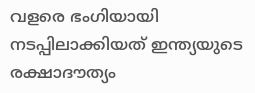വളരെ ഭംഗിയായി നടപ്പിലാക്കിയത് ഇന്ത്യയുടെ രക്ഷാദൗത്യം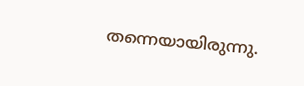തന്നെയായിരുന്നു.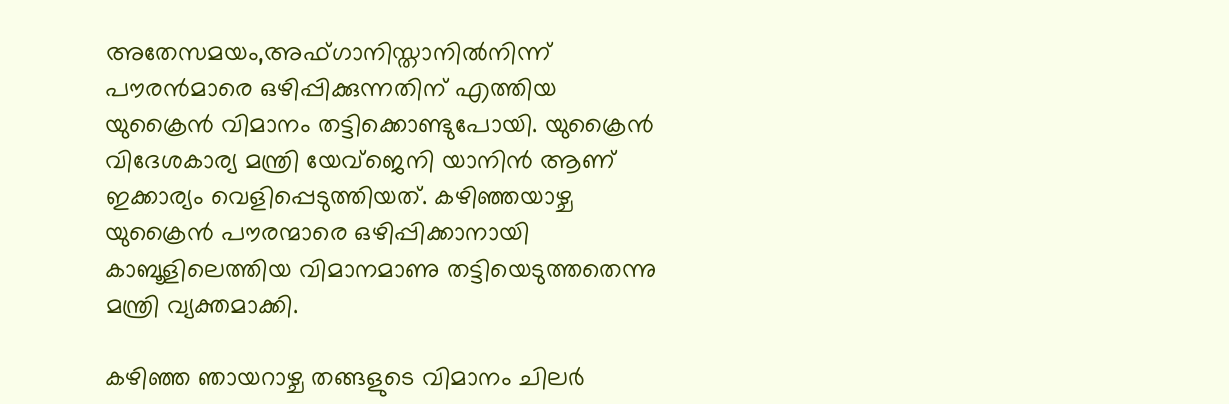അതേസമയം,അഫ്ഗാനിസ്താനിൽനിന്ന് പൗരൻമാരെ ഒഴിപ്പിക്കുന്നതിന് എത്തിയ യുക്രൈൻ വിമാനം തട്ടിക്കൊണ്ടുപോയി. യുക്രൈൻ വിദേശകാര്യ മന്ത്രി യേവ്‌ജെനി യാനിൻ ആണ് ഇക്കാര്യം വെളിപ്പെടുത്തിയത്. കഴിഞ്ഞയാഴ്ച യുക്രൈൻ പൗരന്മാരെ ഒഴിപ്പിക്കാനായി കാബൂളിലെത്തിയ വിമാനമാണു തട്ടിയെടുത്തതെന്നു മന്ത്രി വ്യക്തമാക്കി.

കഴിഞ്ഞ ഞായറാഴ്ച തങ്ങളുടെ വിമാനം ചിലർ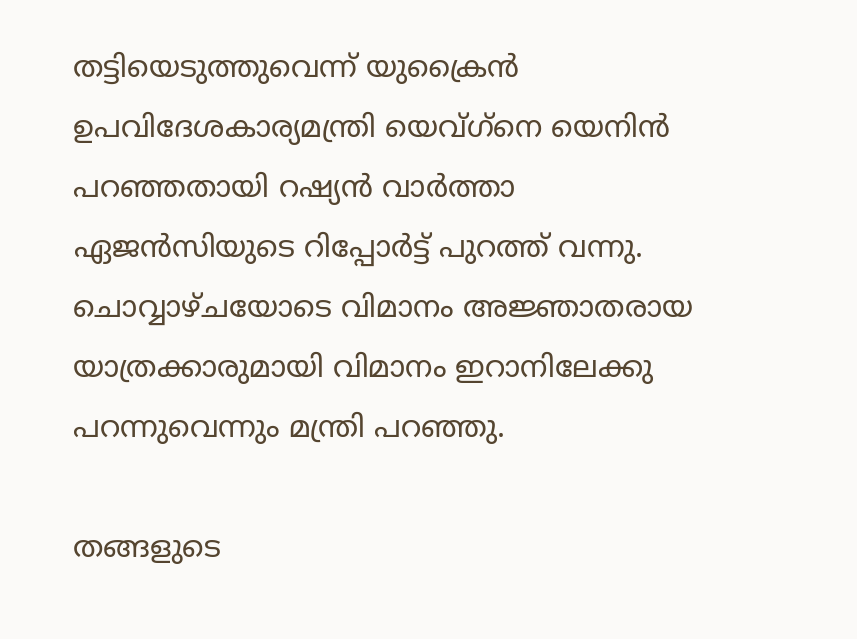തട്ടിയെടുത്തുവെന്ന് യുക്രൈൻ ഉപവിദേശകാര്യമന്ത്രി യെവ്ഗ്‌നെ യെനിൻ പറഞ്ഞതായി റഷ്യൻ വാർത്താ ഏജൻസിയുടെ റിപ്പോർട്ട് പുറത്ത് വന്നു. ചൊവ്വാഴ്ചയോടെ വിമാനം അജ്ഞാതരായ യാത്രക്കാരുമായി വിമാനം ഇറാനിലേക്കു പറന്നുവെന്നും മന്ത്രി പറഞ്ഞു.

തങ്ങളുടെ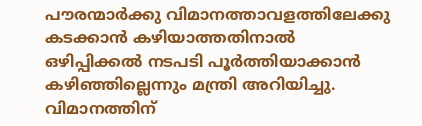പൗരന്മാർക്കു വിമാനത്താവളത്തിലേക്കു കടക്കാൻ കഴിയാത്തതിനാൽ ഒഴിപ്പിക്കൽ നടപടി പൂർത്തിയാക്കാൻ കഴിഞ്ഞില്ലെന്നും മന്ത്രി അറിയിച്ചു. വിമാനത്തിന്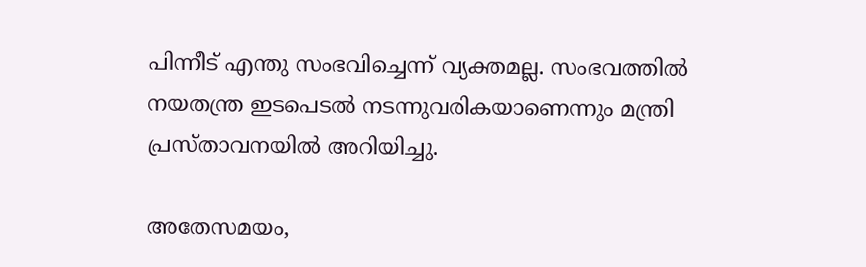പിന്നീട് എന്തു സംഭവിച്ചെന്ന് വ്യക്തമല്ല. സംഭവത്തിൽ നയതന്ത്ര ഇടപെടൽ നടന്നുവരികയാണെന്നും മന്ത്രി പ്രസ്താവനയിൽ അറിയിച്ചു.

അതേസമയം,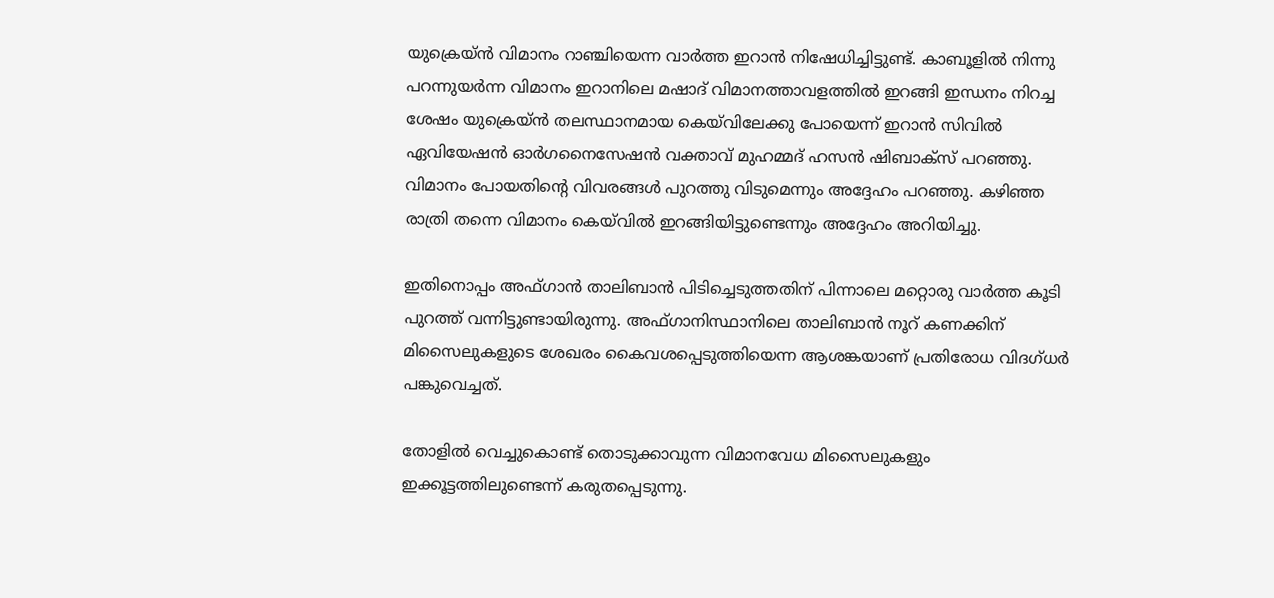യുക്രെയ്ൻ വിമാനം റാഞ്ചിയെന്ന വാർത്ത ഇറാൻ നിഷേധിച്ചിട്ടുണ്ട്. കാബൂളിൽ നിന്നു പറന്നുയർന്ന വിമാനം ഇറാനിലെ മഷാദ് വിമാനത്താവളത്തിൽ ഇറങ്ങി ഇന്ധനം നിറച്ച ശേഷം യുക്രെയ്ൻ തലസ്ഥാനമായ കെയ്‌വിലേക്കു പോയെന്ന് ഇറാൻ സിവിൽ ഏവിയേഷൻ ഓർഗനൈസേഷൻ വക്താവ് മുഹമ്മദ് ഹസൻ ഷിബാക്‌സ് പറഞ്ഞു. വിമാനം പോയതിന്റെ വിവരങ്ങൾ പുറത്തു വിടുമെന്നും അദ്ദേഹം പറഞ്ഞു. കഴിഞ്ഞ രാത്രി തന്നെ വിമാനം കെയ്‌വിൽ ഇറങ്ങിയിട്ടുണ്ടെന്നും അദ്ദേഹം അറിയിച്ചു.

ഇതിനൊപ്പം അഫ്ഗാൻ താലിബാൻ പിടിച്ചെടുത്തതിന് പിന്നാലെ മറ്റൊരു വാർത്ത കൂടി പുറത്ത് വന്നിട്ടുണ്ടായിരുന്നു. അഫ്ഗാനിസ്ഥാനിലെ താലിബാൻ നൂറ് കണക്കിന് മിസൈലുകളുടെ ശേഖരം കൈവശപ്പെടുത്തിയെന്ന ആശങ്കയാണ് പ്രതിരോധ വിദഗ്ധർ പങ്കുവെച്ചത്.

തോളിൽ വെച്ചുകൊണ്ട് തൊടുക്കാവുന്ന വിമാനവേധ മിസൈലുകളും ഇക്കൂട്ടത്തിലുണ്ടെന്ന് കരുതപ്പെടുന്നു.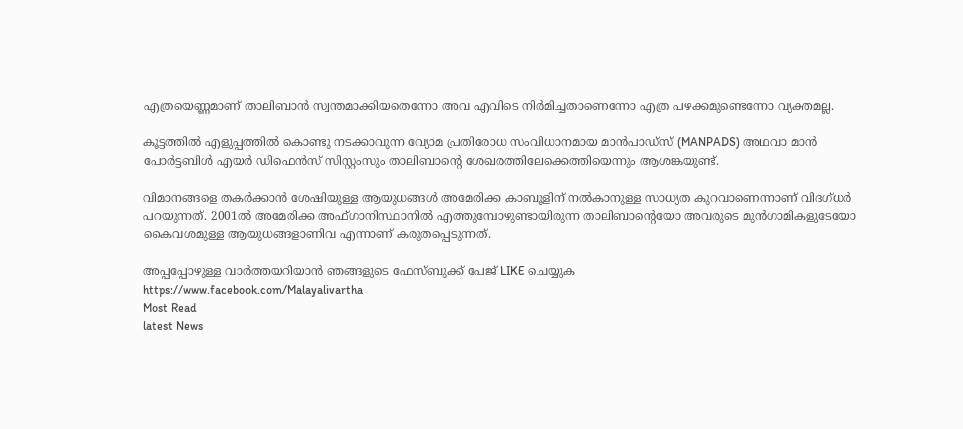എത്രയെണ്ണമാണ് താലിബാൻ സ്വന്തമാക്കിയതെന്നോ അവ എവിടെ നിർമിച്ചതാണെന്നോ എത്ര പഴക്കമുണ്ടെന്നോ വ്യക്തമല്ല.

കൂട്ടത്തിൽ എളുപ്പത്തിൽ കൊണ്ടു നടക്കാവുന്ന വ്യോമ പ്രതിരോധ സംവിധാനമായ മാൻപാഡ്‌സ് (MANPADS) അഥവാ മാൻ പോർട്ടബിൾ എയർ ഡിഫെൻസ് സിസ്റ്റംസും താലിബാന്റെ ശേഖരത്തിലേക്കെത്തിയെന്നും ആശങ്കയുണ്ട്.

വിമാനങ്ങളെ തകർക്കാൻ ശേഷിയുള്ള ആയുധങ്ങൾ അമേരിക്ക കാബൂളിന് നൽകാനുള്ള സാധ്യത കുറവാണെന്നാണ് വിദഗ്ധർ പറയുന്നത്. 2001ൽ അമേരിക്ക അഫ്ഗാനിസ്ഥാനിൽ എത്തുമ്പോഴുണ്ടായിരുന്ന താലിബാന്റെയോ അവരുടെ മുൻഗാമികളുടേയോ കൈവശമുള്ള ആയുധങ്ങളാണിവ എന്നാണ് കരുതപ്പെടുന്നത്.

അപ്പപ്പോഴുള്ള വാര്‍ത്തയറിയാന്‍ ഞങ്ങളുടെ ഫേസ്‌ബുക്ക്‌ പേജ് LIKE ചെയ്യുക
https://www.facebook.com/Malayalivartha
Most Read
latest News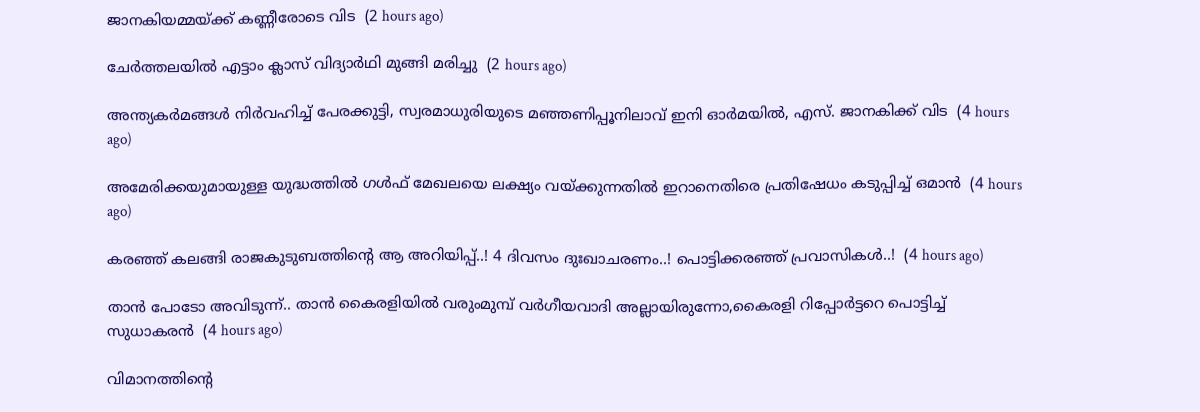ജാനകിയമ്മയ്ക്ക് കണ്ണീരോടെ വിട  (2 hours ago)

ചേര്‍ത്തലയില്‍ എട്ടാം ക്ലാസ് വിദ്യാര്‍ഥി മുങ്ങി മരിച്ചു  (2 hours ago)

അന്ത്യകർമങ്ങൾ നിർവഹിച്ച് പേരക്കുട്ടി, സ്വരമാധുരിയുടെ മഞ്ഞണിപ്പൂനിലാവ് ഇനി ഓർമയിൽ, എസ്. ജാനകിക്ക് വിട  (4 hours ago)

അമേരിക്കയുമായുള്ള യുദ്ധത്തിൽ ഗൾഫ് മേഖലയെ ലക്ഷ്യം വയ്ക്കുന്നതിൽ ഇറാനെതിരെ പ്രതിഷേധം കടുപ്പിച്ച് ഒമാൻ  (4 hours ago)

കരഞ്ഞ് കലങ്ങി രാജകുടുബത്തിന്റെ ആ അറിയിപ്പ്..! 4 ദിവസം ദുഃഖാചരണം..! പൊട്ടിക്കരഞ്ഞ് പ്രവാസികൾ..!  (4 hours ago)

താൻ പോടോ അവിടുന്ന്.. താൻ കൈരളിയിൽ വരുംമുമ്പ് വർഗീയവാദി അല്ലായിരുന്നോ,കൈരളി റിപ്പോർട്ടറെ പൊട്ടിച്ച് സുധാകരൻ  (4 hours ago)

വിമാനത്തിന്റെ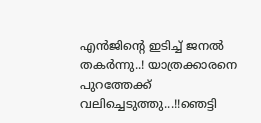എന്‍ജിന്റെ ഇടിച്ച് ജനൽ തകർന്നു..! യാത്രക്കാരനെ പുറത്തേക്ക് വലിച്ചെടുത്തു...!!ഞെട്ടി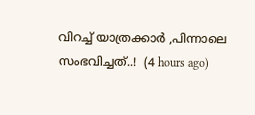വിറച്ച് യാത്രക്കാർ ,പിന്നാലെ സംഭവിച്ചത്..!  (4 hours ago)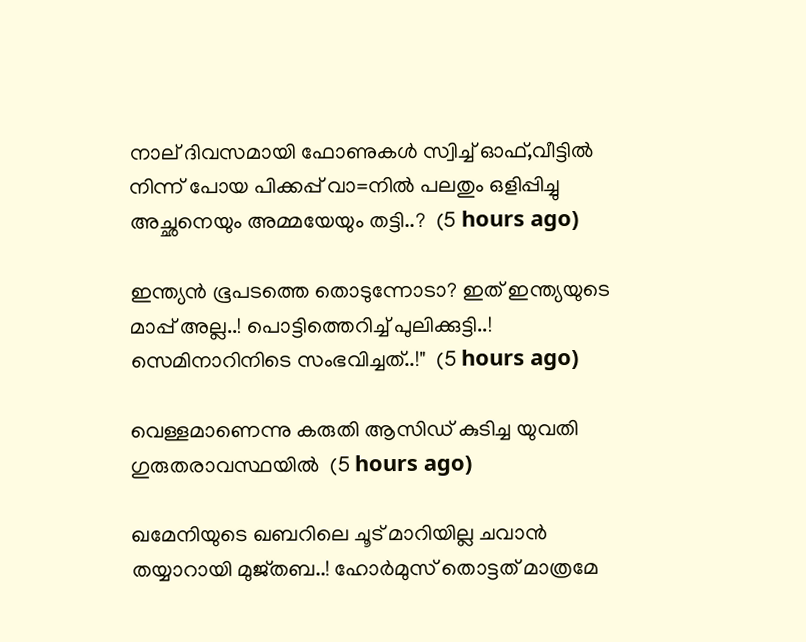നാല് ദിവസമായി ഫോണുകൾ സ്വിച്ച് ഓഫ്,വീട്ടില്‍ നിന്ന് പോയ പിക്കപ്പ് വാ=നിൽ പലതും ഒളിപ്പിച്ചു അച്ഛനെയും അമ്മയേയും തട്ടി..?  (5 hours ago)

ഇന്ത്യൻ ഭൂപടത്തെ തൊടുന്നോടാ? ഇത് ഇന്ത്യയുടെ മാപ്പ് അല്ല..! പൊട്ടിത്തെറിച്ച് പുലിക്കുട്ടി..! സെമിനാറിനിടെ സംഭവിച്ചത്..!"  (5 hours ago)

വെള്ളമാണെന്നു കരുതി ആസിഡ് കുടിച്ച യുവതി ഗുരുതരാവസ്ഥയില്‍  (5 hours ago)

ഖമേനിയുടെ ഖബറിലെ ചൂട് മാറിയില്ല ചവാൻ തയ്യാറായി മുജ്തബ..! ഹോര്‍മുസ് തൊട്ടത് മാത്രമേ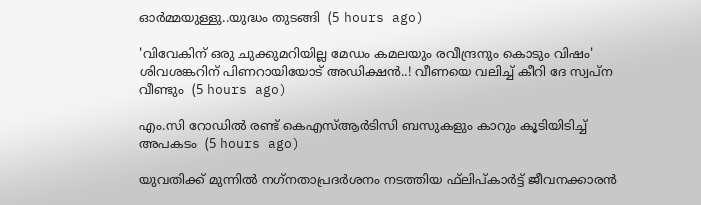ഓർമ്മയുള്ളു..യുദ്ധം തുടങ്ങി  (5 hours ago)

'വിവേകിന് ഒരു ചുക്കുമറിയില്ല മേഡം കമലയും രവീന്ദ്രനും കൊടും വിഷം' ശിവശങ്കറിന് പിണറായിയോട് അഡിക്ഷൻ..! വീണയെ വലിച്ച് കീറി ദേ സ്വപ്ന വീണ്ടും  (5 hours ago)

എം.സി റോഡില്‍ രണ്ട് കെഎസ്ആര്‍ടിസി ബസുകളും കാറും കൂടിയിടിച്ച് അപകടം  (5 hours ago)

യുവതിക്ക് മുന്നില്‍ നഗ്‌നതാപ്രദര്‍ശനം നടത്തിയ ഫ്‌ലിപ്കാര്‍ട്ട് ജീവനക്കാരന്‍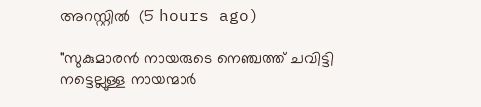അറസ്റ്റില്‍  (5 hours ago)

"സുകുമാരൻ നായരുടെ നെഞ്ചത്ത് ചവിട്ടി നട്ടെല്ലുള്ള നായന്മാർ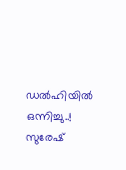ഡൽഹിയിൽ ഒന്നിച്ചു..! സുരേഷ്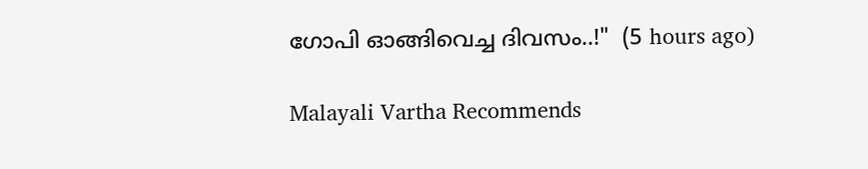ഗോപി ഓങ്ങിവെച്ച ദിവസം..!"  (5 hours ago)

Malayali Vartha Recommends